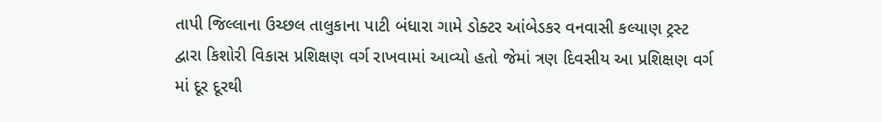તાપી જિલ્લાના ઉચ્છલ તાલુકાના પાટી બંધારા ગામે ડોક્ટર આંબેડકર વનવાસી કલ્યાણ ટ્રસ્ટ દ્વારા કિશોરી વિકાસ પ્રશિક્ષણ વર્ગ રાખવામાં આવ્યો હતો જેમાં ત્રણ દિવસીય આ પ્રશિક્ષણ વર્ગ માં દૂર દૂરથી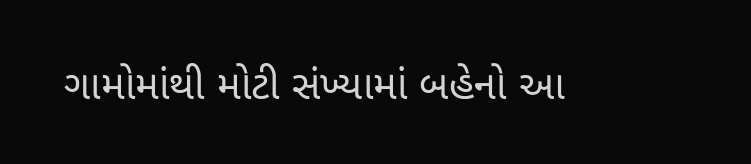ગામોમાંથી મોટી સંખ્યામાં બહેનો આ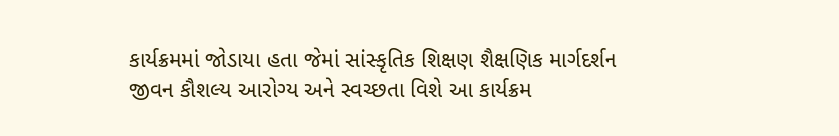કાર્યક્રમમાં જોડાયા હતા જેમાં સાંસ્કૃતિક શિક્ષણ શૈક્ષણિક માર્ગદર્શન જીવન કૌશલ્ય આરોગ્ય અને સ્વચ્છતા વિશે આ કાર્યક્રમ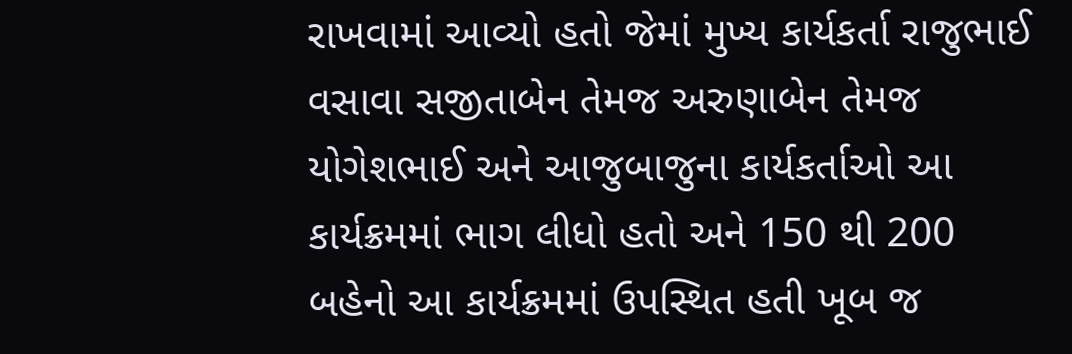રાખવામાં આવ્યો હતો જેમાં મુખ્ય કાર્યકર્તા રાજુભાઈ વસાવા સજીતાબેન તેમજ અરુણાબેન તેમજ યોગેશભાઈ અને આજુબાજુના કાર્યકર્તાઓ આ કાર્યક્રમમાં ભાગ લીધો હતો અને 150 થી 200 બહેનો આ કાર્યક્રમમાં ઉપસ્થિત હતી ખૂબ જ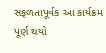સફળતાપૂર્વક આ કાર્યક્રમ પૂર્ણ થયો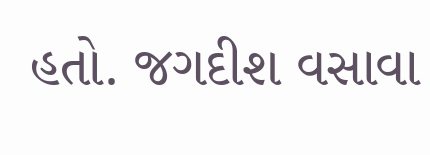હતો. જગદીશ વસાવા